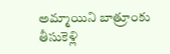అమ్మాయిని బాత్రూంకు తీసుకెళ్లి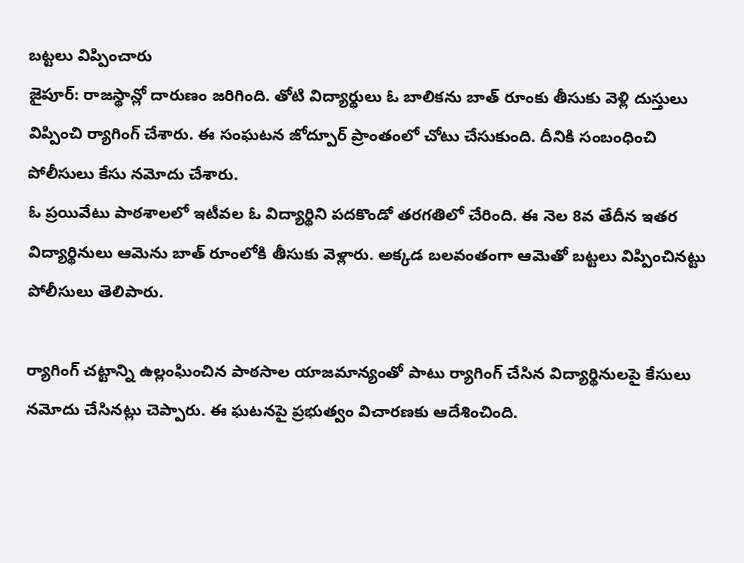బట్టలు విప్పించారు
జైపూర్: రాజస్థాన్లో దారుణం జరిగింది. తోటి విద్యార్థులు ఓ బాలికను బాత్ రూంకు తీసుకు వెళ్లి దుస్తులు విప్పించి ర్యాగింగ్ చేశారు. ఈ సంఘటన జోద్పూర్ ప్రాంతంలో చోటు చేసుకుంది. దీనికి సంబంధించి పోలీసులు కేసు నమోదు చేశారు.
ఓ ప్రయివేటు పాఠశాలలో ఇటీవల ఓ విద్యార్థిని పదకొండో తరగతిలో చేరింది. ఈ నెల 8వ తేదీన ఇతర విద్యార్థినులు ఆమెను బాత్ రూంలోకి తీసుకు వెళ్లారు. అక్కడ బలవంతంగా ఆమెతో బట్టలు విప్పించినట్టు పోలీసులు తెలిపారు.

ర్యాగింగ్ చట్టాన్ని ఉల్లంఘించిన పాఠసాల యాజమాన్యంతో పాటు ర్యాగింగ్ చేసిన విద్యార్థినులపై కేసులు నమోదు చేసినట్లు చెప్పారు. ఈ ఘటనపై ప్రభుత్వం విచారణకు ఆదేశించింది.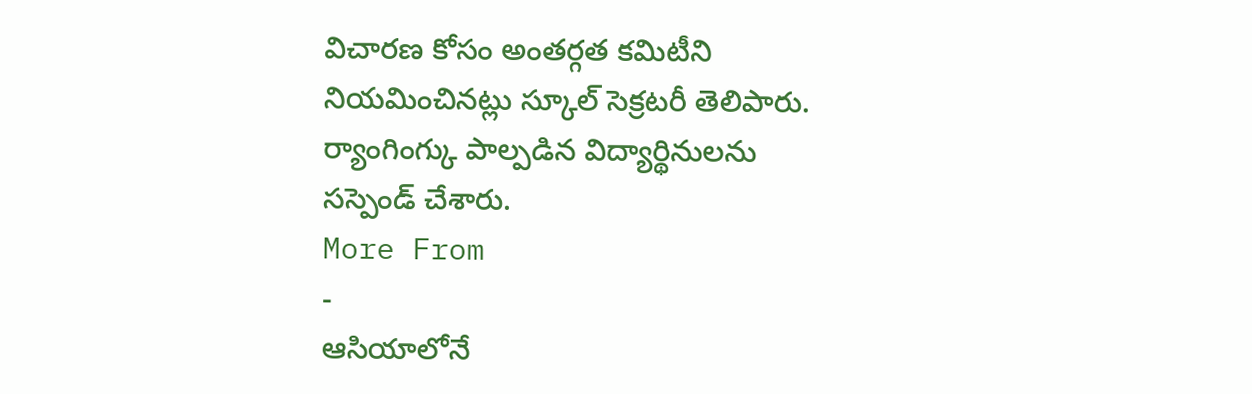విచారణ కోసం అంతర్గత కమిటీని నియమించినట్లు స్కూల్ సెక్రటరీ తెలిపారు. ర్యాంగింగ్కు పాల్పడిన విద్యార్థినులను సస్పెండ్ చేశారు.
More From
-
ఆసియాలోనే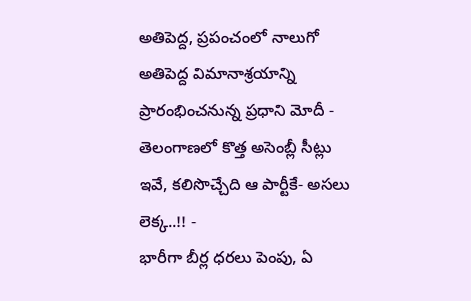అతిపెద్ద, ప్రపంచంలో నాలుగో అతిపెద్ద విమానాశ్రయాన్ని ప్రారంభించనున్న ప్రధాని మోదీ -
తెలంగాణలో కొత్త అసెంబ్లీ సీట్లు ఇవే, కలిసొచ్చేది ఆ పార్టీకే- అసలు లెక్క..!! -
భారీగా బీర్ల ధరలు పెంపు, ఏ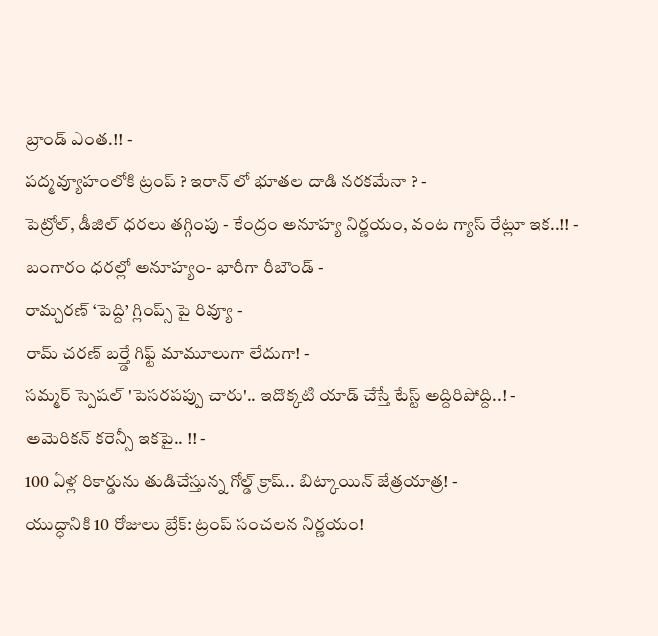బ్రాండ్ ఎంత.!! -
పద్మవ్యూహంలోకి ట్రంప్ ? ఇరాన్ లో భూతల దాడి నరకమేనా ? -
పెట్రోల్, డీజిల్ ధరలు తగ్గింపు - కేంద్రం అనూహ్య నిర్ణయం, వంట గ్యాస్ రేట్లూ ఇక..!! -
బంగారం ధరల్లో అనూహ్యం- భారీగా రీబౌండ్ -
రామ్చరణ్ ‘పెద్ది’ గ్లింప్స్ పై రివ్యూ -
రామ్ చరణ్ బర్త్డే గిఫ్ట్ మామూలుగా లేదుగా! -
సమ్మర్ స్పెషల్ 'పెసరపప్పు చారు'.. ఇదొక్కటి యాడ్ చేస్తే టేస్ట్ అద్దిరిపోద్ది..! -
అమెరికన్ కరెన్సీ ఇకపై.. !! -
100 ఏళ్ల రికార్డును తుడిచేస్తున్న గోల్డ్ క్రాష్.. బిట్కాయిన్ జేత్రయాత్ర! -
యుద్ధానికి 10 రోజులు బ్రేక్: ట్రంప్ సంచలన నిర్ణయం!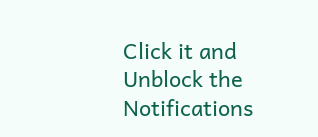Click it and Unblock the Notifications